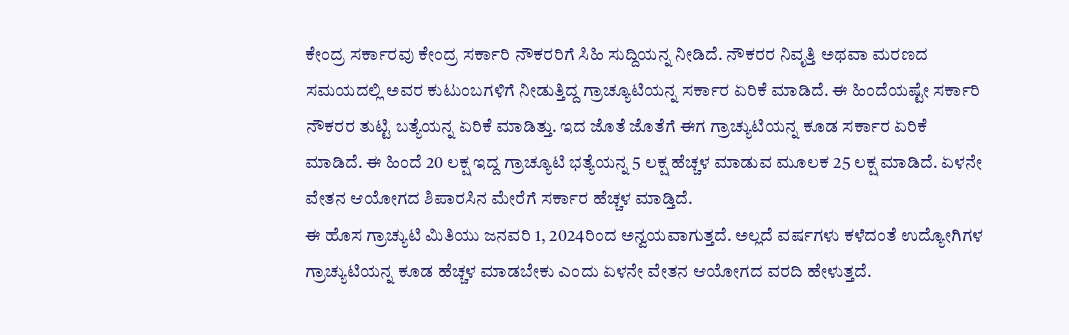ಕೇಂದ್ರ ಸರ್ಕಾರವು ಕೇಂದ್ರ ಸರ್ಕಾರಿ ನೌಕರರಿಗೆ ಸಿಹಿ ಸುದ್ದಿಯನ್ನ ನೀಡಿದೆ. ನೌಕರರ ನಿವೃತ್ತಿ ಅಥವಾ ಮರಣದ ಸಮಯದಲ್ಲಿ ಅವರ ಕುಟುಂಬಗಳಿಗೆ ನೀಡುತ್ತಿದ್ದ ಗ್ರಾಚ್ಯೂಟಿಯನ್ನ ಸರ್ಕಾರ ಏರಿಕೆ ಮಾಡಿದೆ. ಈ ಹಿಂದೆಯಷ್ಟೇ ಸರ್ಕಾರಿ ನೌಕರರ ತುಟ್ಟಿ ಬತ್ಯೆಯನ್ನ ಏರಿಕೆ ಮಾಡಿತ್ತು. ಇದ ಜೊತೆ ಜೊತೆಗೆ ಈಗ ಗ್ರಾಚ್ಯುಟಿಯನ್ನ ಕೂಡ ಸರ್ಕಾರ ಏರಿಕೆ ಮಾಡಿದೆ. ಈ ಹಿಂದೆ 20 ಲಕ್ಷ ಇದ್ದ ಗ್ರಾಚ್ಯೂಟಿ ಭತ್ಯೆಯನ್ನ 5 ಲಕ್ಷ ಹೆಚ್ಚಳ ಮಾಡುವ ಮೂಲಕ 25 ಲಕ್ಷ ಮಾಡಿದೆ. ಏಳನೇ ವೇತನ ಆಯೋಗದ ಶಿಪಾರಸಿನ ಮೇರೆಗೆ ಸರ್ಕಾರ ಹೆಚ್ಚಳ ಮಾಡ್ತಿದೆ.
ಈ ಹೊಸ ಗ್ರಾಚ್ಯುಟಿ ಮಿತಿಯು ಜನವರಿ 1, 2024ರಿಂದ ಅನ್ವಯವಾಗುತ್ತದೆ. ಅಲ್ಲದೆ ವರ್ಷಗಳು ಕಳೆದಂತೆ ಉದ್ಯೋಗಿಗಳ ಗ್ರಾಚ್ಯುಟಿಯನ್ನ ಕೂಡ ಹೆಚ್ಚಳ ಮಾಡಬೇಕು ಎಂದು ಏಳನೇ ವೇತನ ಆಯೋಗದ ವರದಿ ಹೇಳುತ್ತದೆ.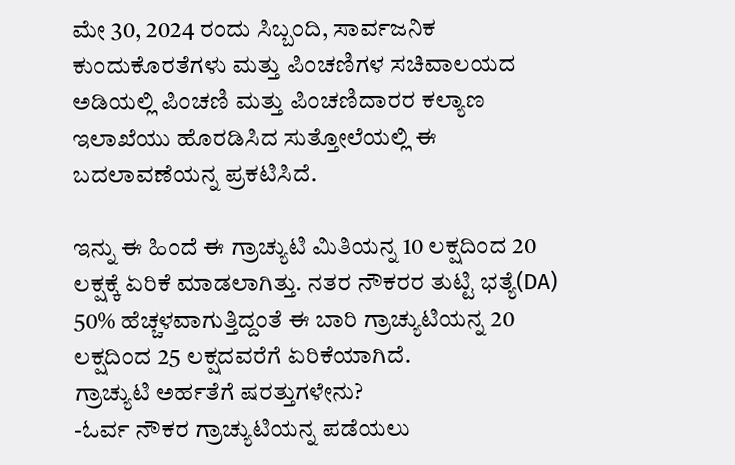ಮೇ 30, 2024 ರಂದು ಸಿಬ್ಬಂದಿ, ಸಾರ್ವಜನಿಕ ಕುಂದುಕೊರತೆಗಳು ಮತ್ತು ಪಿಂಚಣಿಗಳ ಸಚಿವಾಲಯದ ಅಡಿಯಲ್ಲಿ ಪಿಂಚಣಿ ಮತ್ತು ಪಿಂಚಣಿದಾರರ ಕಲ್ಯಾಣ ಇಲಾಖೆಯು ಹೊರಡಿಸಿದ ಸುತ್ತೋಲೆಯಲ್ಲಿ ಈ ಬದಲಾವಣೆಯನ್ನ ಪ್ರಕಟಿಸಿದೆ.

ಇನ್ನು ಈ ಹಿಂದೆ ಈ ಗ್ರಾಚ್ಯುಟಿ ಮಿತಿಯನ್ನ 10 ಲಕ್ಷದಿಂದ 20 ಲಕ್ಷಕ್ಕೆ ಏರಿಕೆ ಮಾಡಲಾಗಿತ್ತು. ನತರ ನೌಕರರ ತುಟ್ಟಿ ಭತ್ಯೆ(DA) 50% ಹೆಚ್ಚಳವಾಗುತ್ತಿದ್ದಂತೆ ಈ ಬಾರಿ ಗ್ರಾಚ್ಯುಟಿಯನ್ನ 20 ಲಕ್ಷದಿಂದ 25 ಲಕ್ಷದವರೆಗೆ ಏರಿಕೆಯಾಗಿದೆ.
ಗ್ರಾಚ್ಯುಟಿ ಅರ್ಹತೆಗೆ ಷರತ್ತುಗಳೇನು?
-ಓರ್ವ ನೌಕರ ಗ್ರಾಚ್ಯುಟಿಯನ್ನ ಪಡೆಯಲು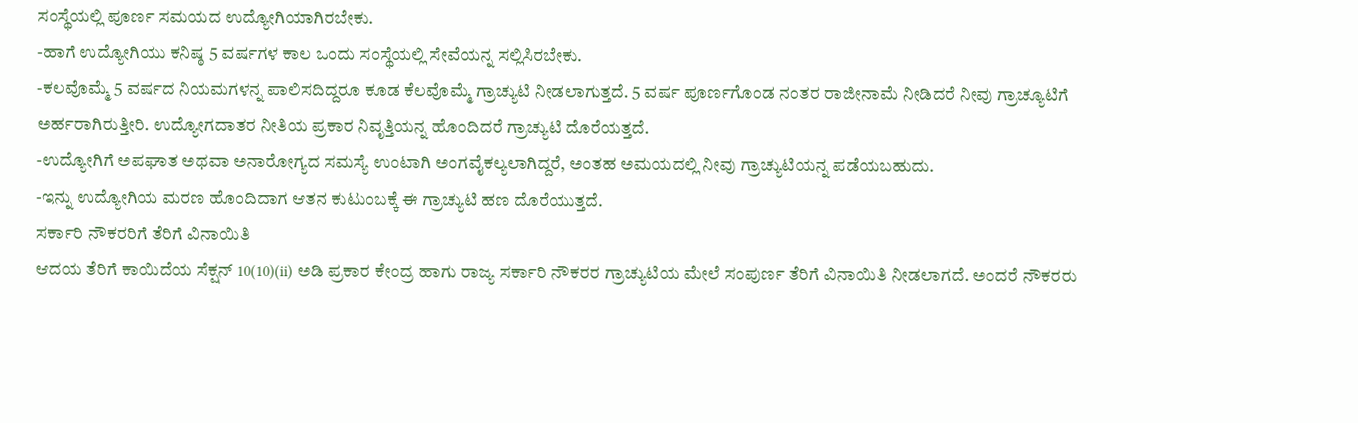ಸಂಸ್ಥೆಯಲ್ಲಿ ಪೂರ್ಣ ಸಮಯದ ಉದ್ಯೋಗಿಯಾಗಿರಬೇಕು.
-ಹಾಗೆ ಉದ್ಯೋಗಿಯು ಕನಿಷ್ಠ 5 ವರ್ಷಗಳ ಕಾಲ ಒಂದು ಸಂಸ್ಥೆಯಲ್ಲಿ ಸೇವೆಯನ್ನ ಸಲ್ಲಿಸಿರಬೇಕು.
-ಕಲವೊಮ್ಮೆ 5 ವರ್ಷದ ನಿಯಮಗಳನ್ನ ಪಾಲಿಸದಿದ್ದರೂ ಕೂಡ ಕೆಲವೊಮ್ಮೆ ಗ್ರಾಚ್ಯುಟಿ ನೀಡಲಾಗುತ್ತದೆ. 5 ವರ್ಷ ಪೂರ್ಣಗೊಂಡ ನಂತರ ರಾಜೀನಾಮೆ ನೀಡಿದರೆ ನೀವು ಗ್ರಾಚ್ಯೂಟಿಗೆ ಅರ್ಹರಾಗಿರುತ್ತೀರಿ. ಉದ್ಯೋಗದಾತರ ನೀತಿಯ ಪ್ರಕಾರ ನಿವೃತ್ತಿಯನ್ನ ಹೊಂದಿದರೆ ಗ್ರಾಚ್ಯುಟಿ ದೊರೆಯತ್ತದೆ.
-ಉದ್ಯೋಗಿಗೆ ಅಪಘಾತ ಅಥವಾ ಅನಾರೋಗ್ಯದ ಸಮಸ್ಯೆ ಉಂಟಾಗಿ ಅಂಗವೈಕಲ್ಯಲಾಗಿದ್ದರೆ, ಅಂತಹ ಅಮಯದಲ್ಲಿ ನೀವು ಗ್ರಾಚ್ಯುಟಿಯನ್ನ ಪಡೆಯಬಹುದು.
-ಇನ್ನು ಉದ್ಯೋಗಿಯ ಮರಣ ಹೊಂದಿದಾಗ ಆತನ ಕುಟುಂಬಕ್ಕೆ ಈ ಗ್ರಾಚ್ಯುಟಿ ಹಣ ದೊರೆಯುತ್ತದೆ.
ಸರ್ಕಾರಿ ನೌಕರರಿಗೆ ತೆರಿಗೆ ವಿನಾಯಿತಿ
ಆದಯ ತೆರಿಗೆ ಕಾಯಿದೆಯ ಸೆಕ್ಷನ್ 10(10)(ii) ಅಡಿ ಪ್ರಕಾರ ಕೇಂದ್ರ ಹಾಗು ರಾಜ್ಯ ಸರ್ಕಾರಿ ನೌಕರರ ಗ್ರಾಚ್ಯುಟಿಯ ಮೇಲೆ ಸಂಪುರ್ಣ ತೆರಿಗೆ ವಿನಾಯಿತಿ ನೀಡಲಾಗದೆ. ಅಂದರೆ ನೌಕರರು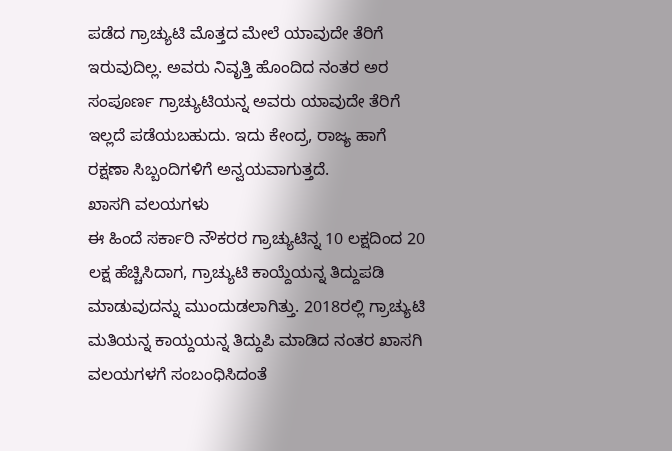ಪಡೆದ ಗ್ರಾಚ್ಯುಟಿ ಮೊತ್ತದ ಮೇಲೆ ಯಾವುದೇ ತೆರಿಗೆ ಇರುವುದಿಲ್ಲ. ಅವರು ನಿವೃತ್ತಿ ಹೊಂದಿದ ನಂತರ ಅರ ಸಂಪೂರ್ಣ ಗ್ರಾಚ್ಯುಟಿಯನ್ನ ಅವರು ಯಾವುದೇ ತೆರಿಗೆ ಇಲ್ಲದೆ ಪಡೆಯಬಹುದು. ಇದು ಕೇಂದ್ರ, ರಾಜ್ಯ ಹಾಗೆ ರಕ್ಷಣಾ ಸಿಬ್ಬಂದಿಗಳಿಗೆ ಅನ್ವಯವಾಗುತ್ತದೆ.
ಖಾಸಗಿ ವಲಯಗಳು
ಈ ಹಿಂದೆ ಸರ್ಕಾರಿ ನೌಕರರ ಗ್ರಾಚ್ಯುಟಿನ್ನ 10 ಲಕ್ಷದಿಂದ 20 ಲಕ್ಷ ಹೆಚ್ಚಿಸಿದಾಗ, ಗ್ರಾಚ್ಯುಟಿ ಕಾಯ್ದೆಯನ್ನ ತಿದ್ದುಪಡಿ ಮಾಡುವುದನ್ನು ಮುಂದುಡಲಾಗಿತ್ತು. 2018ರಲ್ಲಿ ಗ್ರಾಚ್ಯುಟಿ ಮತಿಯನ್ನ ಕಾಯ್ದಯನ್ನ ತಿದ್ದುಪಿ ಮಾಡಿದ ನಂತರ ಖಾಸಗಿ ವಲಯಗಳಗೆ ಸಂಬಂಧಿಸಿದಂತೆ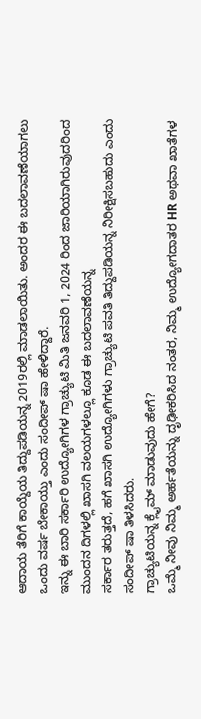ಆದಾಯ ತೆರಿಗೆ ಕಾಯ್ದೆಯ ತಿದ್ದುಪಡಿಯನ್ನ 2019ರಲ್ಲಿ ಮಾಡಲಾಯಿತು. ಅಂದರ ಈ ಬದಲಾವಣೆಯಾಗಲು ಒಂದು ವರ್ಷ ಬೇಕಾಯ್ತು ಎಂದು ಸಂದೀಪ್ ಷಾ ಹೇಳಿದ್ದಾರೆ.
ಇನ್ನು ಈ ಬಾರಿ ಸರ್ಕಾರಿ ಉದ್ಯೋಗಿಗಳ ಗ್ರಾಚ್ಯುಟಿ ಮಿತಿ ಜನವರಿ 1, 2024 ರಿಂದ ಜಾರಿಯಾಗಿರುವುದರಿಂದ ಮುಂದನ ದಿಗಳಲ್ಲಿ ಖಾಸಗಿ ವಲಯಗಳಲ್ಲೂ ಕೂಡ ಈ ಬದಲಾವಣೆಯನ್ನ
ಸರ್ಕಾರ ತರುತ್ತದೆ, ಹಗೆ ಖಾಸಗಿ ಉದ್ಯೋಗಿಗಳು ಗ್ರಾಚ್ಯುಟಿ ಪವತಿ ತಿದ್ದುಪಡಿಯನ್ನ ನಿರೀಕ್ಷಿಸಬಹುದು ಎಂದು ಸಂದೀಪ್ ಷಾ ತಿಳಸಿದರು.
ಗ್ರಾಚ್ಯುಟಿಯನ್ನ ಕ್ಲೈಮ್ ಮಾಡುವುದು ಹೇಗೆ?
ಒಮ್ಮೆ ನೀವು ನಿಮ್ಮ ಅರ್ಹತೆಯನ್ನು ದೃಢೀಕರಿಸಿದ ನಂತರ, ನಿಮ್ಮ ಉದ್ಯೋಗದಾತರ HR ಅಥವಾ ಖಾತೆಗಳ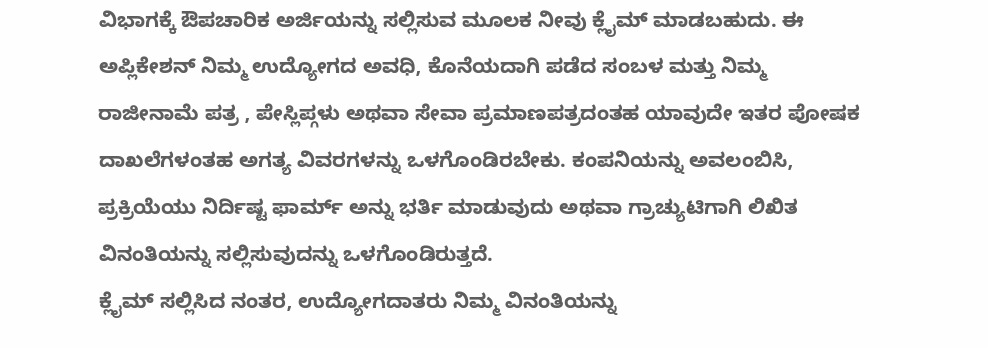ವಿಭಾಗಕ್ಕೆ ಔಪಚಾರಿಕ ಅರ್ಜಿಯನ್ನು ಸಲ್ಲಿಸುವ ಮೂಲಕ ನೀವು ಕ್ಲೈಮ್ ಮಾಡಬಹುದು. ಈ ಅಪ್ಲಿಕೇಶನ್ ನಿಮ್ಮ ಉದ್ಯೋಗದ ಅವಧಿ, ಕೊನೆಯದಾಗಿ ಪಡೆದ ಸಂಬಳ ಮತ್ತು ನಿಮ್ಮ ರಾಜೀನಾಮೆ ಪತ್ರ , ಪೇಸ್ಲಿಪ್ಗಳು ಅಥವಾ ಸೇವಾ ಪ್ರಮಾಣಪತ್ರದಂತಹ ಯಾವುದೇ ಇತರ ಪೋಷಕ ದಾಖಲೆಗಳಂತಹ ಅಗತ್ಯ ವಿವರಗಳನ್ನು ಒಳಗೊಂಡಿರಬೇಕು. ಕಂಪನಿಯನ್ನು ಅವಲಂಬಿಸಿ, ಪ್ರಕ್ರಿಯೆಯು ನಿರ್ದಿಷ್ಟ ಫಾರ್ಮ್ ಅನ್ನು ಭರ್ತಿ ಮಾಡುವುದು ಅಥವಾ ಗ್ರಾಚ್ಯುಟಿಗಾಗಿ ಲಿಖಿತ ವಿನಂತಿಯನ್ನು ಸಲ್ಲಿಸುವುದನ್ನು ಒಳಗೊಂಡಿರುತ್ತದೆ.
ಕ್ಲೈಮ್ ಸಲ್ಲಿಸಿದ ನಂತರ, ಉದ್ಯೋಗದಾತರು ನಿಮ್ಮ ವಿನಂತಿಯನ್ನು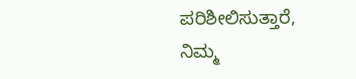ಪರಿಶೀಲಿಸುತ್ತಾರೆ, ನಿಮ್ಮ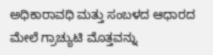ಅಧಿಕಾರಾವಧಿ ಮತ್ತು ಸಂಬಳದ ಆಧಾರದ ಮೇಲೆ ಗ್ರಾಚ್ಯುಟಿ ಮೊತ್ತವನ್ನು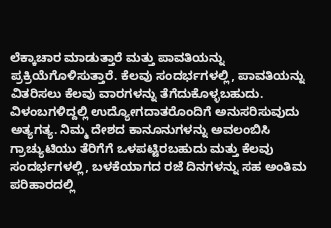ಲೆಕ್ಕಾಚಾರ ಮಾಡುತ್ತಾರೆ ಮತ್ತು ಪಾವತಿಯನ್ನು ಪ್ರಕ್ರಿಯೆಗೊಳಿಸುತ್ತಾರೆ. ಕೆಲವು ಸಂದರ್ಭಗಳಲ್ಲಿ, ಪಾವತಿಯನ್ನು ವಿತರಿಸಲು ಕೆಲವು ವಾರಗಳನ್ನು ತೆಗೆದುಕೊಳ್ಳಬಹುದು. ವಿಳಂಬಗಳಿದ್ದಲ್ಲಿ ಉದ್ಯೋಗದಾತರೊಂದಿಗೆ ಅನುಸರಿಸುವುದು ಅತ್ಯಗತ್ಯ. ನಿಮ್ಮ ದೇಶದ ಕಾನೂನುಗಳನ್ನು ಅವಲಂಬಿಸಿ ಗ್ರಾಚ್ಯುಟಿಯು ತೆರಿಗೆಗೆ ಒಳಪಟ್ಟಿರಬಹುದು ಮತ್ತು ಕೆಲವು ಸಂದರ್ಭಗಳಲ್ಲಿ, ಬಳಕೆಯಾಗದ ರಜೆ ದಿನಗಳನ್ನು ಸಹ ಅಂತಿಮ ಪರಿಹಾರದಲ್ಲಿ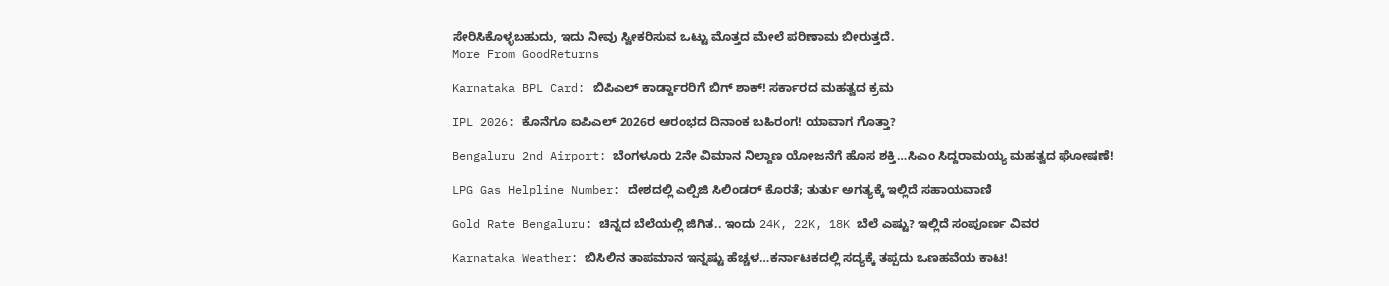ಸೇರಿಸಿಕೊಳ್ಳಬಹುದು, ಇದು ನೀವು ಸ್ವೀಕರಿಸುವ ಒಟ್ಟು ಮೊತ್ತದ ಮೇಲೆ ಪರಿಣಾಮ ಬೀರುತ್ತದೆ.
More From GoodReturns

Karnataka BPL Card: ಬಿಪಿಎಲ್ ಕಾರ್ಡ್ದಾರರಿಗೆ ಬಿಗ್ ಶಾಕ್! ಸರ್ಕಾರದ ಮಹತ್ವದ ಕ್ರಮ

IPL 2026: ಕೊನೆಗೂ ಐಪಿಎಲ್ 2026ರ ಆರಂಭದ ದಿನಾಂಕ ಬಹಿರಂಗ! ಯಾವಾಗ ಗೊತ್ತಾ?

Bengaluru 2nd Airport: ಬೆಂಗಳೂರು 2ನೇ ವಿಮಾನ ನಿಲ್ದಾಣ ಯೋಜನೆಗೆ ಹೊಸ ಶಕ್ತಿ…ಸಿಎಂ ಸಿದ್ದರಾಮಯ್ಯ ಮಹತ್ವದ ಘೋಷಣೆ!

LPG Gas Helpline Number: ದೇಶದಲ್ಲಿ ಎಲ್ಪಿಜಿ ಸಿಲಿಂಡರ್ ಕೊರತೆ; ತುರ್ತು ಅಗತ್ಯಕ್ಕೆ ಇಲ್ಲಿದೆ ಸಹಾಯವಾಣಿ

Gold Rate Bengaluru: ಚಿನ್ನದ ಬೆಲೆಯಲ್ಲಿ ಜಿಗಿತ.. ಇಂದು 24K, 22K, 18K ಬೆಲೆ ಎಷ್ಟು? ಇಲ್ಲಿದೆ ಸಂಪೂರ್ಣ ವಿವರ

Karnataka Weather: ಬಿಸಿಲಿನ ತಾಪಮಾನ ಇನ್ನಷ್ಟು ಹೆಚ್ಚಳ…ಕರ್ನಾಟಕದಲ್ಲಿ ಸದ್ಯಕ್ಕೆ ತಪ್ಪದು ಒಣಹವೆಯ ಕಾಟ!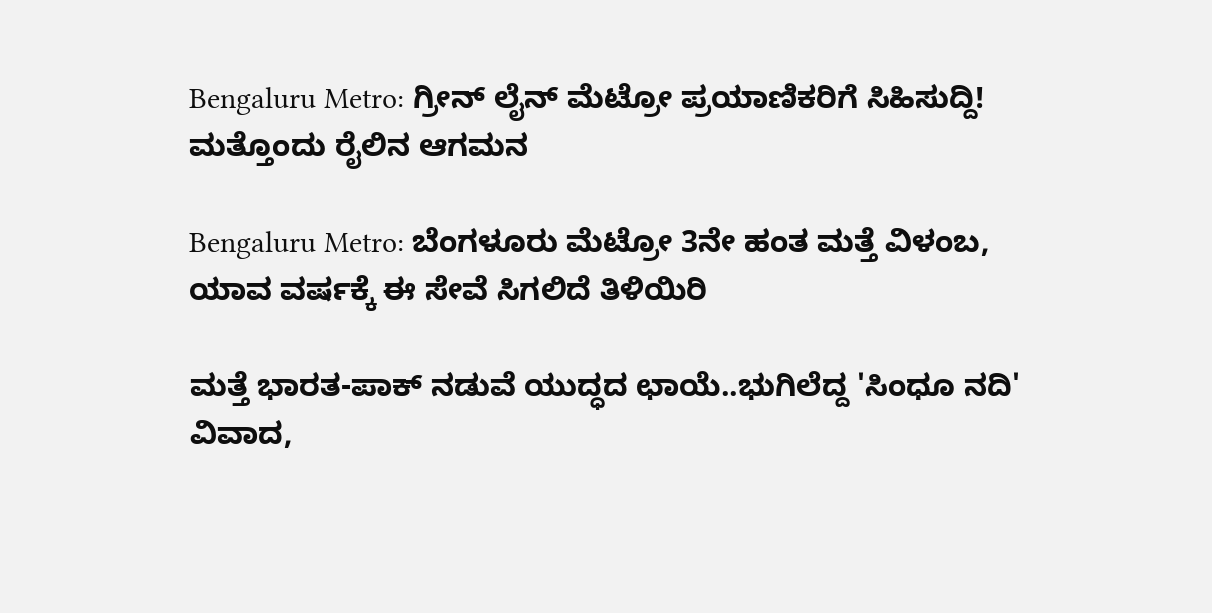Bengaluru Metro: ಗ್ರೀನ್ ಲೈನ್ ಮೆಟ್ರೋ ಪ್ರಯಾಣಿಕರಿಗೆ ಸಿಹಿಸುದ್ದಿ! ಮತ್ತೊಂದು ರೈಲಿನ ಆಗಮನ

Bengaluru Metro: ಬೆಂಗಳೂರು ಮೆಟ್ರೋ 3ನೇ ಹಂತ ಮತ್ತೆ ವಿಳಂಬ, ಯಾವ ವರ್ಷಕ್ಕೆ ಈ ಸೇವೆ ಸಿಗಲಿದೆ ತಿಳಿಯಿರಿ

ಮತ್ತೆ ಭಾರತ-ಪಾಕ್ ನಡುವೆ ಯುದ್ಧದ ಛಾಯೆ..ಭುಗಿಲೆದ್ದ 'ಸಿಂಧೂ ನದಿ' ವಿವಾದ,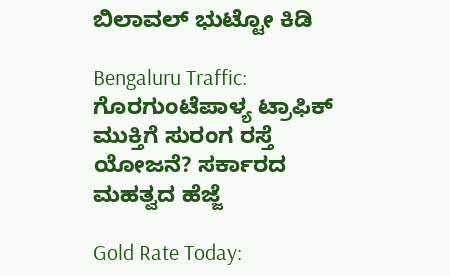ಬಿಲಾವಲ್ ಭುಟ್ಟೋ ಕಿಡಿ

Bengaluru Traffic: ಗೊರಗುಂಟೆಪಾಳ್ಯ ಟ್ರಾಫಿಕ್ ಮುಕ್ತಿಗೆ ಸುರಂಗ ರಸ್ತೆ ಯೋಜನೆ? ಸರ್ಕಾರದ ಮಹತ್ವದ ಹೆಜ್ಜೆ

Gold Rate Today: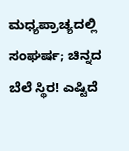ಮಧ್ಯಪ್ರಾಚ್ಯದಲ್ಲಿ ಸಂಘರ್ಷ; ಚಿನ್ನದ ಬೆಲೆ ಸ್ಥಿರ! ಎಷ್ಟಿದೆ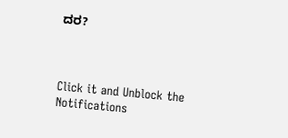ದರ?



Click it and Unblock the Notifications